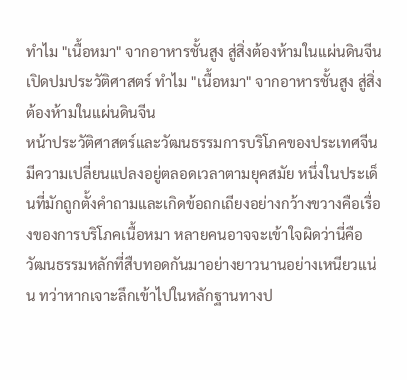ทำไม "เนื้อหมา" จากอาหารชั้นสูง สู่สิ่งต้องห้ามในแผ่นดินจีน
เปิดปมประวัติศาสตร์ ทำไม "เนื้อหมา" จากอาหารชั้นสูง สู่สิ่งต้องห้ามในแผ่นดินจีน
หน้าประวัติศาสตร์และวัฒนธรรมการบริโภคของประเทศจีนมีความเปลี่ยนแปลงอยู่ตลอดเวลาตามยุคสมัย หนึ่งในประเด็นที่มักถูกตั้งคำถามและเกิดข้อถกเถียงอย่างกว้างขวางคือเรื่องของการบริโภคเนื้อหมา หลายคนอาจจะเข้าใจผิดว่านี่คือวัฒนธรรมหลักที่สืบทอดกันมาอย่างยาวนานอย่างเหนียวแน่น ทว่าหากเจาะลึกเข้าไปในหลักฐานทางป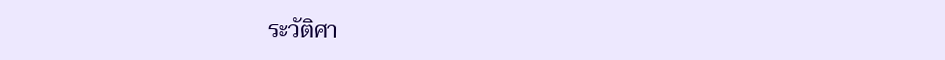ระวัติศา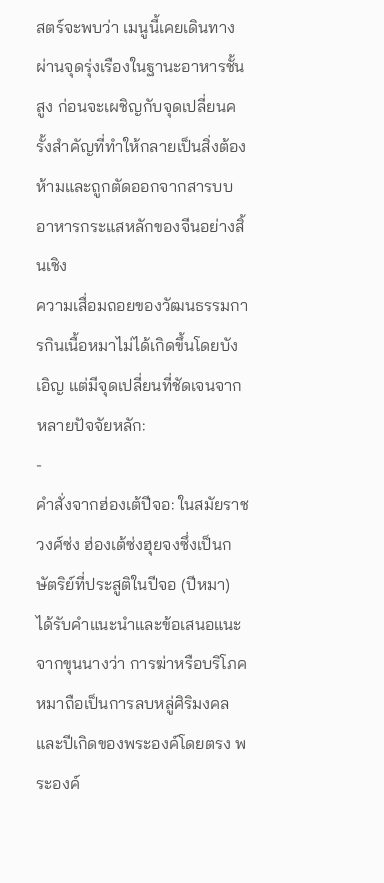สตร์จะพบว่า เมนูนี้เคยเดินทางผ่านจุดรุ่งเรืองในฐานะอาหารชั้นสูง ก่อนจะเผชิญกับจุดเปลี่ยนครั้งสำคัญที่ทำให้กลายเป็นสิ่งต้องห้ามและถูกตัดออกจากสารบบอาหารกระแสหลักของจีนอย่างสิ้นเชิง
ความเสื่อมถอยของวัฒนธรรมการกินเนื้อหมาไม่ได้เกิดขึ้นโดยบังเอิญ แต่มีจุดเปลี่ยนที่ชัดเจนจากหลายปัจจัยหลัก:
-
คำสั่งจากฮ่องเต้ปีจอ: ในสมัยราชวงศ์ซ่ง ฮ่องเต้ซ่งฮุยจงซึ่งเป็นกษัตริย์ที่ประสูติในปีจอ (ปีหมา) ได้รับคำแนะนำและข้อเสนอแนะจากขุนนางว่า การฆ่าหรือบริโภคหมาถือเป็นการลบหลู่ศิริมงคลและปีเกิดของพระองค์โดยตรง พระองค์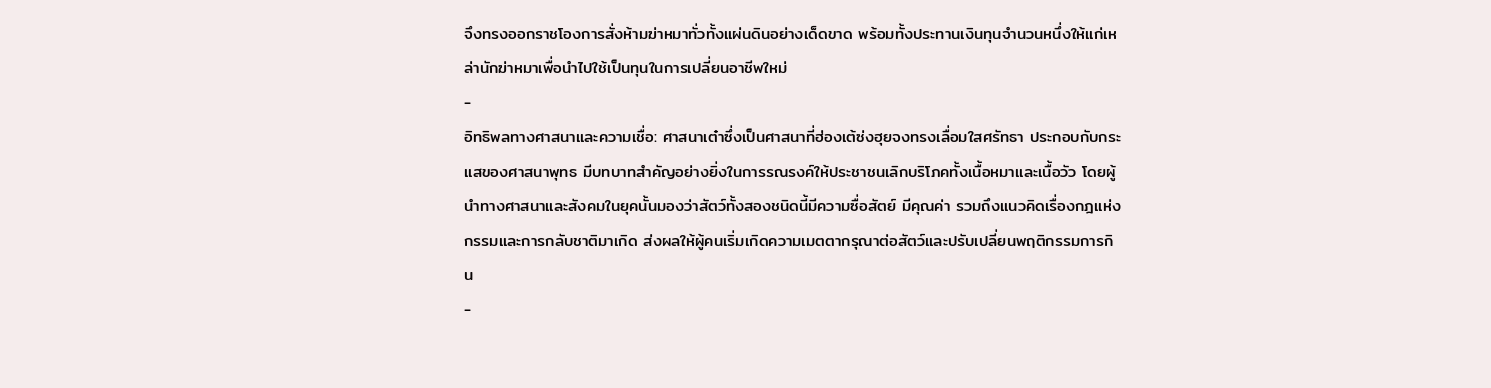จึงทรงออกราชโองการสั่งห้ามฆ่าหมาทั่วทั้งแผ่นดินอย่างเด็ดขาด พร้อมทั้งประทานเงินทุนจำนวนหนึ่งให้แก่เหล่านักฆ่าหมาเพื่อนำไปใช้เป็นทุนในการเปลี่ยนอาชีพใหม่
-
อิทธิพลทางศาสนาและความเชื่อ: ศาสนาเต๋าซึ่งเป็นศาสนาที่ฮ่องเต้ซ่งฮุยจงทรงเลื่อมใสศรัทธา ประกอบกับกระแสของศาสนาพุทธ มีบทบาทสำคัญอย่างยิ่งในการรณรงค์ให้ประชาชนเลิกบริโภคทั้งเนื้อหมาและเนื้อวัว โดยผู้นำทางศาสนาและสังคมในยุคนั้นมองว่าสัตว์ทั้งสองชนิดนี้มีความซื่อสัตย์ มีคุณค่า รวมถึงแนวคิดเรื่องกฎแห่งกรรมและการกลับชาติมาเกิด ส่งผลให้ผู้คนเริ่มเกิดความเมตตากรุณาต่อสัตว์และปรับเปลี่ยนพฤติกรรมการกิน
-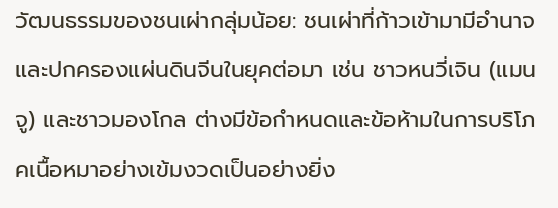วัฒนธรรมของชนเผ่ากลุ่มน้อย: ชนเผ่าที่ก้าวเข้ามามีอำนาจและปกครองแผ่นดินจีนในยุคต่อมา เช่น ชาวหนวี่เจิน (แมนจู) และชาวมองโกล ต่างมีข้อกำหนดและข้อห้ามในการบริโภคเนื้อหมาอย่างเข้มงวดเป็นอย่างยิ่ง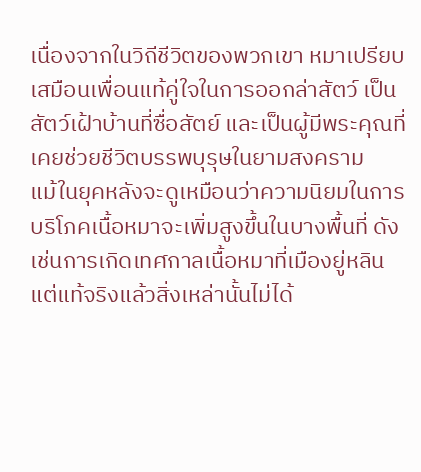เนื่องจากในวิถีชีวิตของพวกเขา หมาเปรียบเสมือนเพื่อนแท้คู่ใจในการออกล่าสัตว์ เป็นสัตว์เฝ้าบ้านที่ซื่อสัตย์ และเป็นผู้มีพระคุณที่เคยช่วยชีวิตบรรพบุรุษในยามสงคราม
แม้ในยุคหลังจะดูเหมือนว่าความนิยมในการบริโภคเนื้อหมาจะเพิ่มสูงขึ้นในบางพื้นที่ ดังเช่นการเกิดเทศกาลเนื้อหมาที่เมืองยู่หลิน แต่แท้จริงแล้วสิ่งเหล่านั้นไม่ได้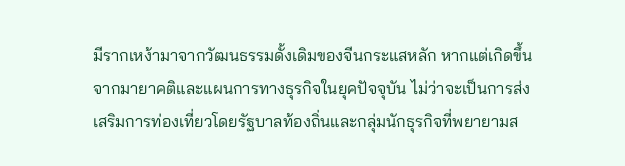มีรากเหง้ามาจากวัฒนธรรมดั้งเดิมของจีนกระแสหลัก หากแต่เกิดขึ้นจากมายาคติและแผนการทางธุรกิจในยุคปัจจุบัน ไม่ว่าจะเป็นการส่งเสริมการท่องเที่ยวโดยรัฐบาลท้องถิ่นและกลุ่มนักธุรกิจที่พยายามส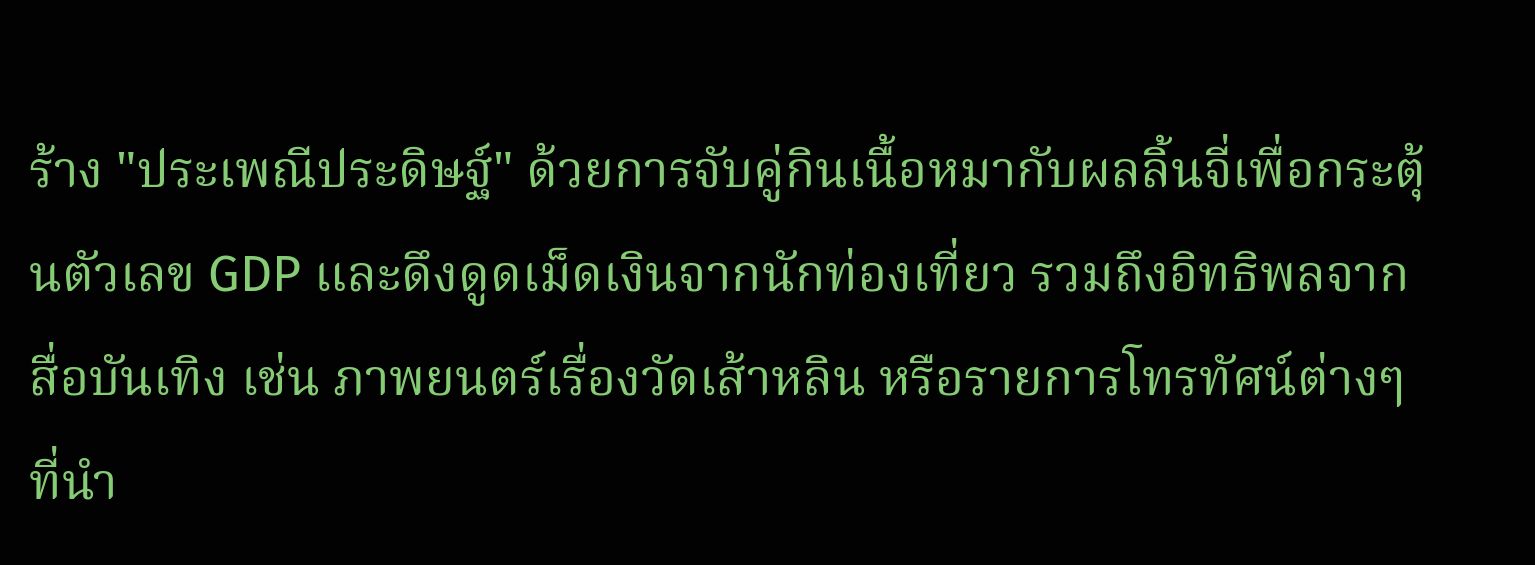ร้าง "ประเพณีประดิษฐ์" ด้วยการจับคู่กินเนื้อหมากับผลลิ้นจี่เพื่อกระตุ้นตัวเลข GDP และดึงดูดเม็ดเงินจากนักท่องเที่ยว รวมถึงอิทธิพลจากสื่อบันเทิง เช่น ภาพยนตร์เรื่องวัดเส้าหลิน หรือรายการโทรทัศน์ต่างๆ ที่นำ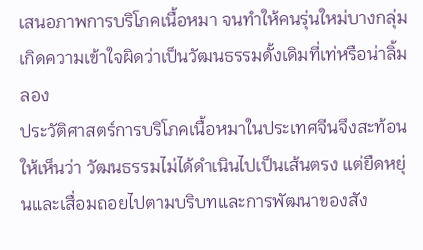เสนอภาพการบริโภคเนื้อหมา จนทำให้คนรุ่นใหม่บางกลุ่มเกิดความเข้าใจผิดว่าเป็นวัฒนธรรมดั้งเดิมที่เท่หรือน่าลิ้มลอง
ประวัติศาสตร์การบริโภคเนื้อหมาในประเทศจีนจึงสะท้อนให้เห็นว่า วัฒนธรรมไม่ได้ดำเนินไปเป็นเส้นตรง แต่ยืดหยุ่นและเสื่อมถอยไปตามบริบทและการพัฒนาของสัง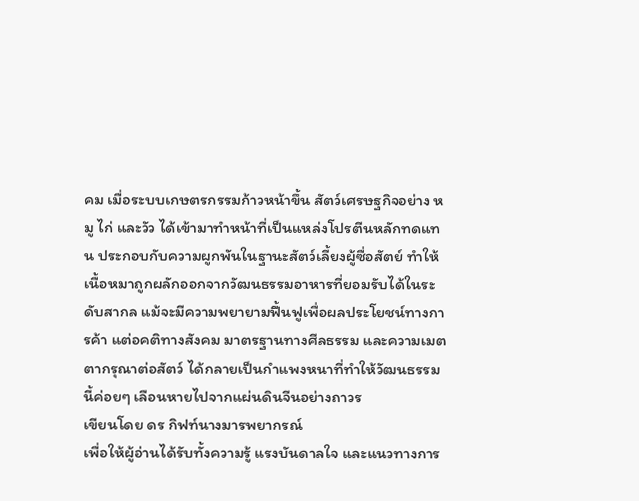คม เมื่อระบบเกษตรกรรมก้าวหน้าขึ้น สัตว์เศรษฐกิจอย่าง หมู ไก่ และวัว ได้เข้ามาทำหน้าที่เป็นแหล่งโปรตีนหลักทดแทน ประกอบกับความผูกพันในฐานะสัตว์เลี้ยงผู้ซื่อสัตย์ ทำให้เนื้อหมาถูกผลักออกจากวัฒนธรรมอาหารที่ยอมรับได้ในระดับสากล แม้จะมีความพยายามฟื้นฟูเพื่อผลประโยชน์ทางการค้า แต่อคติทางสังคม มาตรฐานทางศีลธรรม และความเมตตากรุณาต่อสัตว์ ได้กลายเป็นกำแพงหนาที่ทำให้วัฒนธรรมนี้ค่อยๆ เลือนหายไปจากแผ่นดินจีนอย่างถาวร
เขียนโดย ดร กิฟท์นางมารพยากรณ์
เพื่อให้ผู้อ่านได้รับทั้งความรู้ แรงบันดาลใจ และแนวทางการ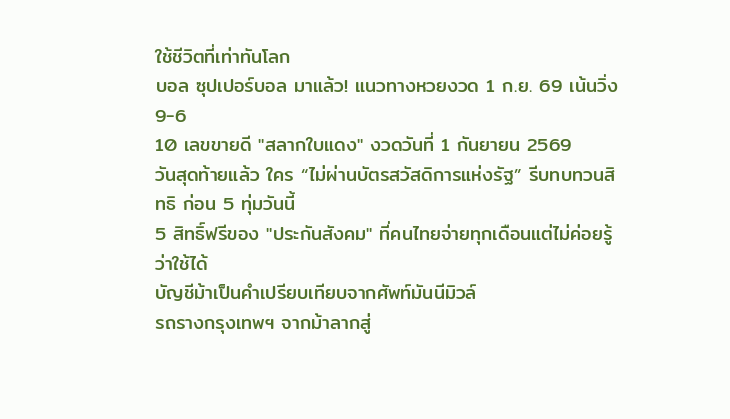ใช้ชีวิตที่เท่าทันโลก
บอล ซุปเปอร์บอล มาแล้ว! แนวทางหวยงวด 1 ก.ย. 69 เน้นวิ่ง 9-6
10 เลขขายดี "สลากใบแดง" งวดวันที่ 1 กันยายน 2569
วันสุดท้ายแล้ว ใคร “ไม่ผ่านบัตรสวัสดิการแห่งรัฐ” รีบทบทวนสิทธิ ก่อน 5 ทุ่มวันนี้
5 สิทธิ์ฟรีของ "ประกันสังคม" ที่คนไทยจ่ายทุกเดือนแต่ไม่ค่อยรู้ว่าใช้ได้
บัญชีม้าเป็นคำเปรียบเทียบจากศัพท์มันนีมิวล์
รถรางกรุงเทพฯ จากม้าลากสู่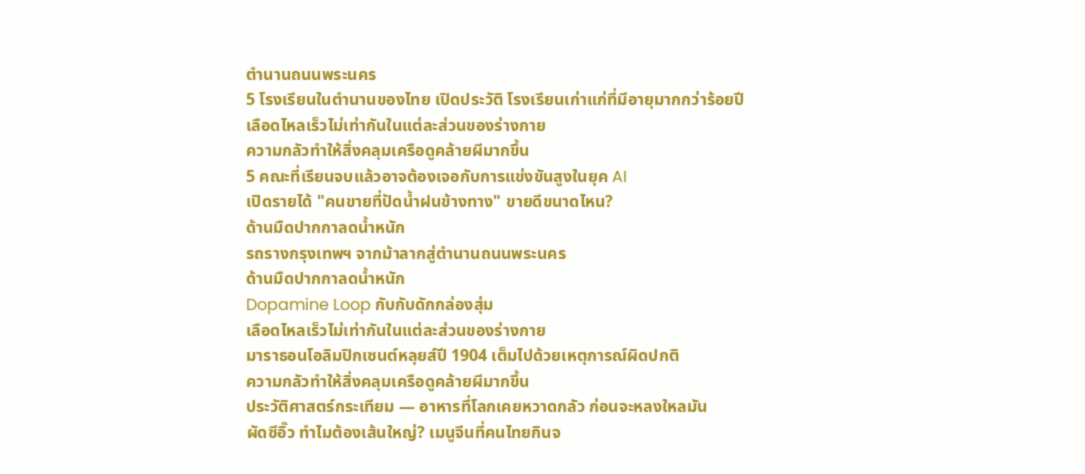ตำนานถนนพระนคร
5 โรงเรียนในตำนานของไทย เปิดประวัติ โรงเรียนเก่าแก่ที่มีอายุมากกว่าร้อยปี
เลือดไหลเร็วไม่เท่ากันในแต่ละส่วนของร่างกาย
ความกลัวทำให้สิ่งคลุมเครือดูคล้ายผีมากขึ้น
5 คณะที่เรียนจบแล้วอาจต้องเจอกับการแข่งขันสูงในยุค AI
เปิดรายได้ "คนขายที่ปัดน้ำฝนข้างทาง" ขายดีขนาดไหน?
ด้านมืดปากกาลดน้ำหนัก
รถรางกรุงเทพฯ จากม้าลากสู่ตำนานถนนพระนคร
ด้านมืดปากกาลดน้ำหนัก
Dopamine Loop กับกับดักกล่องสุ่ม
เลือดไหลเร็วไม่เท่ากันในแต่ละส่วนของร่างกาย
มาราธอนโอลิมปิกเซนต์หลุยส์ปี 1904 เต็มไปด้วยเหตุการณ์ผิดปกติ
ความกลัวทำให้สิ่งคลุมเครือดูคล้ายผีมากขึ้น
ประวัติศาสตร์กระเทียม — อาหารที่โลกเคยหวาดกลัว ก่อนจะหลงใหลมัน
ผัดซีอิ๊ว ทำไมต้องเส้นใหญ่? เมนูจีนที่คนไทยกินจ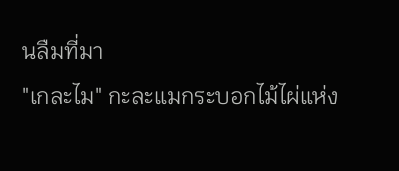นลืมที่มา
"เกละไม" กะละแมกระบอกไม้ไผ่แห่ง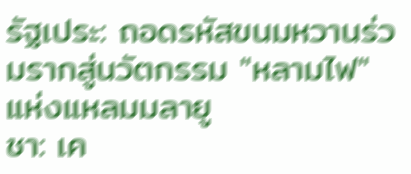รัฐเประ: ถอดรหัสขนมหวานร่วมรากสู่นวัตกรรม "หลามไฟ" แห่งแหลมมลายู
ชา: เค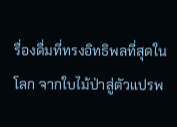รื่องดื่มที่ทรงอิทธิพลที่สุดในโลก จากใบไม้ป่าสู่ตัวแปรพ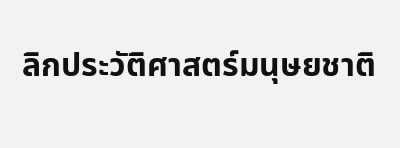ลิกประวัติศาสตร์มนุษยชาติ